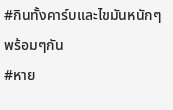#กินทั้งคาร์บและไขมันหนักๆพร้อมๆกัน
#หาย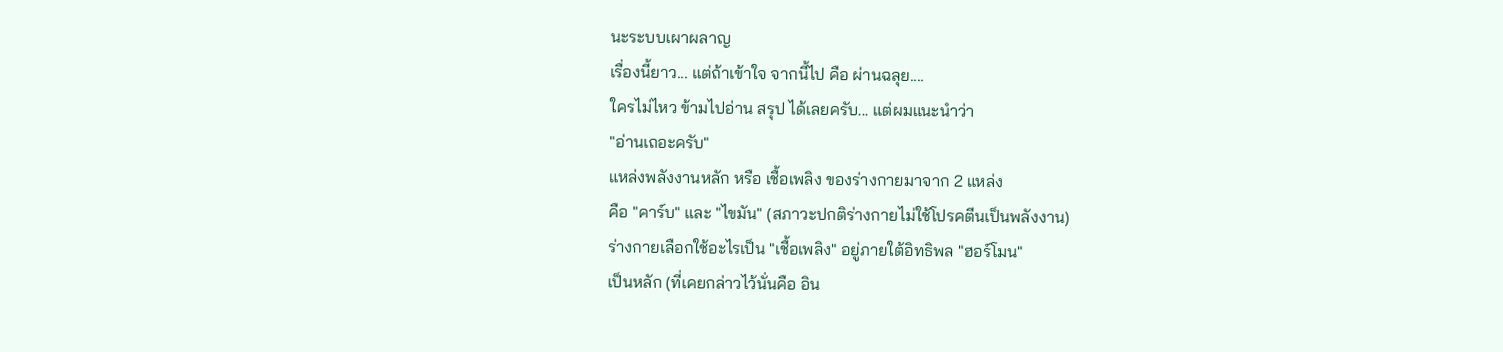นะระบบเผาผลาญ
เรื่องนี้ยาว... แต่ถ้าเข้าใจ จากนี้ไป คือ ผ่านฉลุย....
ใครไม่ไหว ข้ามไปอ่าน สรุป ได้เลยครับ... แต่ผมแนะนำว่า
"อ่านเถอะครับ"
แหล่งพลังงานหลัก หรือ เชื้อเพลิง ของร่างกายมาจาก 2 แหล่ง
คือ "คาร์บ" และ "ไขมัน" (สภาวะปกติร่างกายไม่ใช้โปรคตีนเป็นพลังงาน)
ร่างกายเลือกใช้อะไรเป็น "เชื้อเพลิง" อยู่ภายใต้อิทธิพล "ฮอร์โมน"
เป็นหลัก (ที่เคยกล่าวไว้นั่นคือ อิน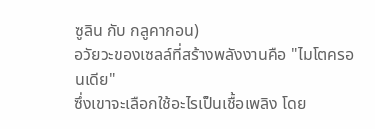ซูลิน กับ กลูคากอน)
อวัยวะของเซลล์ที่สร้างพลังงานคือ "ไมโตครอนเดีย"
ซึ่งเขาจะเลือกใช้อะไรเป็นเชื้อเพลิง โดย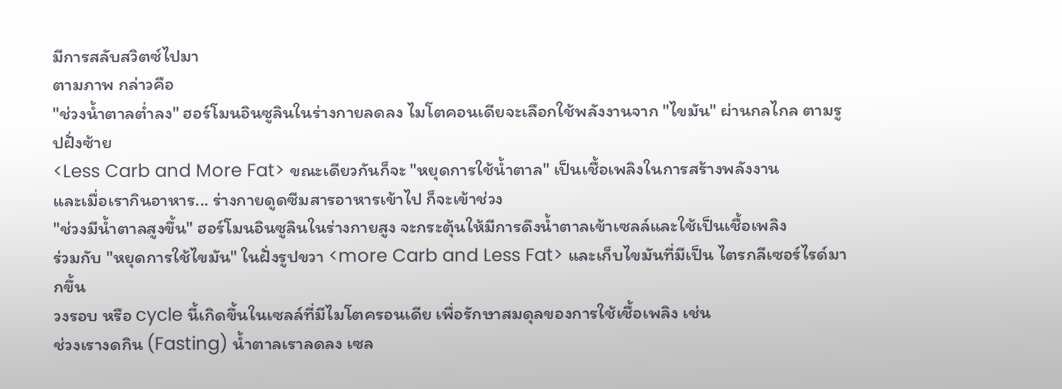มีการสลับสวิตซ์ไปมา
ตามภาพ กล่าวคือ
"ช่วงน้ำตาลต่ำลง" ฮอร์โมนอินซูลินในร่างกายลดลง ไมโตคอนเดียจะเลือกใช้พลังงานจาก "ไขมัน" ผ่านกลไกล ตามรูปฝั่งซ้าย
<Less Carb and More Fat> ขณะเดียวกันก็จะ "หยุดการใช้น้ำตาล" เป็นเชื้อเพลิงในการสร้างพลังงาน
และเมื่อเรากินอาหาร... ร่างกายดูดซีมสารอาหารเข้าไป ก็จะเข้าช่วง
"ช่วงมีน้ำตาลสูงขึ้น" ฮอร์โมนอินซูลินในร่างกายสูง จะกระตุ้นให้มีการดึงน้ำตาลเข้าเซลล์และใช้เป็นเชื้อเพลิง
ร่วมกับ "หยุดการใช้ไขมัน" ในฝั่งรูปขวา <more Carb and Less Fat> และเก็บไขมันที่มีเป็น ไตรกลีเซอร์ไรด์มากขึ้น
วงรอบ หรือ cycle นี้เกิดขึ้นในเซลล์ที่มีไมโตครอนเดีย เพื่อรักษาสมดุลของการใช้เชื้อเพลิง เช่น
ช่วงเรางดกิน (Fasting) น้ำตาลเราลดลง เซล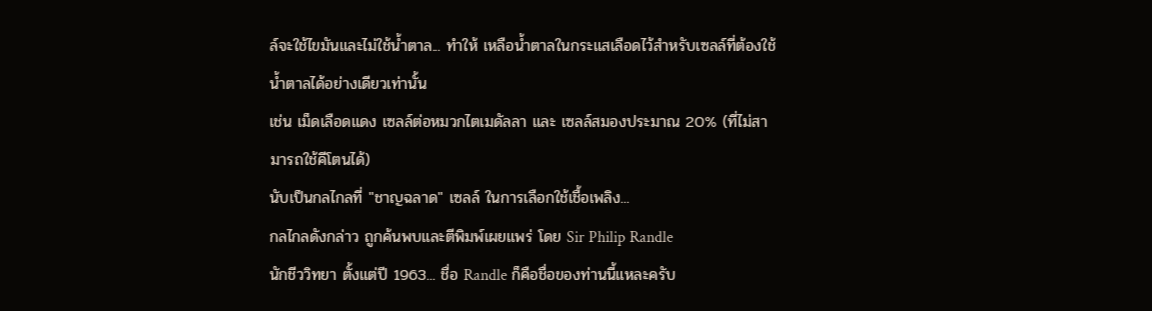ล์จะใช้ไขมันและไม่ใช้น้ำตาล... ทำให้ เหลือน้ำตาลในกระแสเลือดไว้สำหรับเซลล์ที่ต้องใช้น้ำตาลได้อย่างเดียวเท่านั้น
เช่น เม็ดเลือดแดง เซลล์ต่อหมวกไตเมดัลลา และ เซลล์สมองประมาณ 20% (ที่ไม่สามารถใช้คีโตนได้)
นับเป็นกลไกลที่ "ชาญฉลาด" เซลล์ ในการเลือกใช้เชื้อเพลิง...
กลไกลดังกล่าว ถูกค้นพบและตีพิมพ์เผยแพร่ โดย Sir Philip Randle
นักชีววิทยา ตั้งแต่ปี 1963... ชื่อ Randle ก็คือชื่อของท่านนี้แหละครับ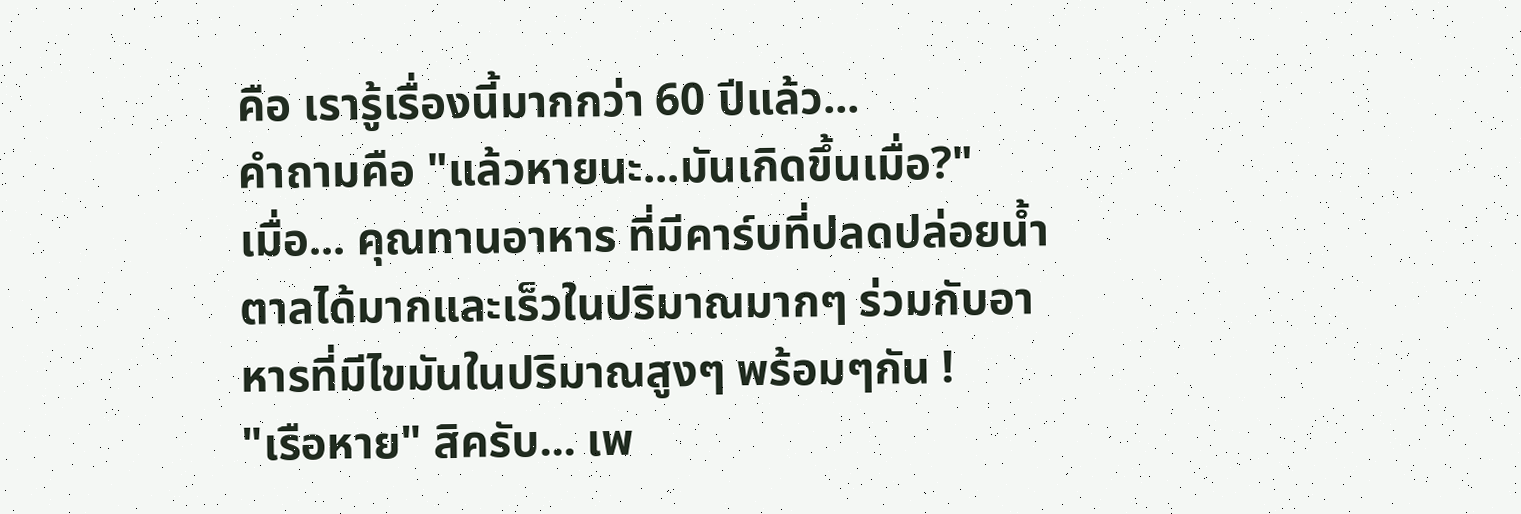คือ เรารู้เรื่องนี้มากกว่า 60 ปีแล้ว...
คำถามคือ "แล้วหายนะ...มันเกิดขึ้นเมื่อ?"
เมื่อ... คุณทานอาหาร ที่มีคาร์บที่ปลดปล่อยน้ำตาลได้มากและเร็วในปริมาณมากๆ ร่วมกับอาหารที่มีไขมันในปริมาณสูงๆ พร้อมๆกัน !
"เรือหาย" สิครับ... เพ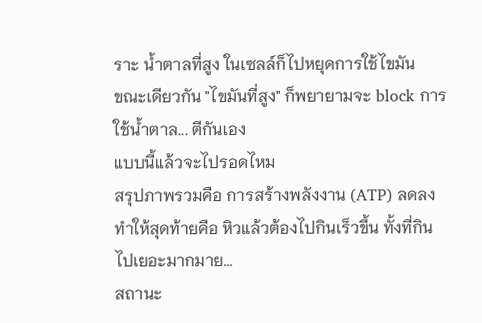ราะ น้ำตาลที่สูง ในเซลล์ก็ไปหยุดการใช้ไขมัน
ขณะเดียวกัน "ไขมันที่สูง" ก็พยายามจะ block การใช้น้ำตาล... ตีกันเอง
แบบนี้แล้วจะไปรอดไหม
สรุปภาพรวมคือ การสร้างพลังงาน (ATP) ลดลง ทำให้สุดท้ายคือ หิวแล้วต้องไปกินเร็วขึ้น ทั้งที่กินไปเยอะมากมาย...
สถานะ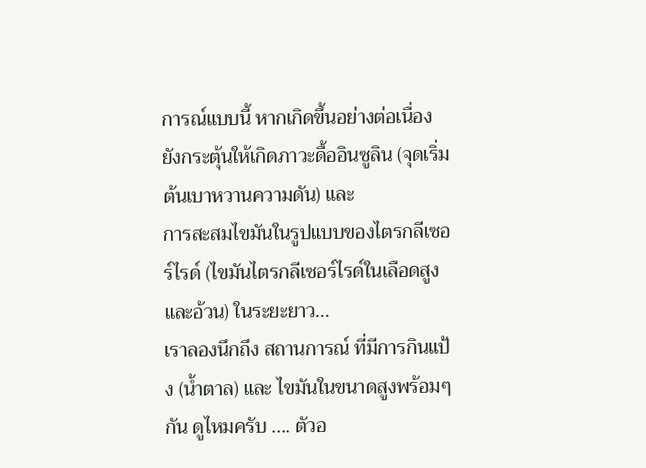การณ์แบบนี้ หากเกิดขึ้นอย่างต่อเนื่อง ยังกระตุ้นให้เกิดภาวะดื้ออินซูลิน (จุดเริ่มต้นเบาหวานความดัน) และ
การสะสมไขมันในรูปแบบของไตรกลีเซอร์ไรด์ (ไขมันไตรกลีเซอร์ไรด์ในเลือดสูงและอ้วน) ในระยะยาว...
เราลองนึกถึง สถานการณ์ ที่มีการกินแป้ง (น้ำตาล) และ ไขมันในขนาดสูงพร้อมๆกัน ดูไหมครับ .... ตัวอ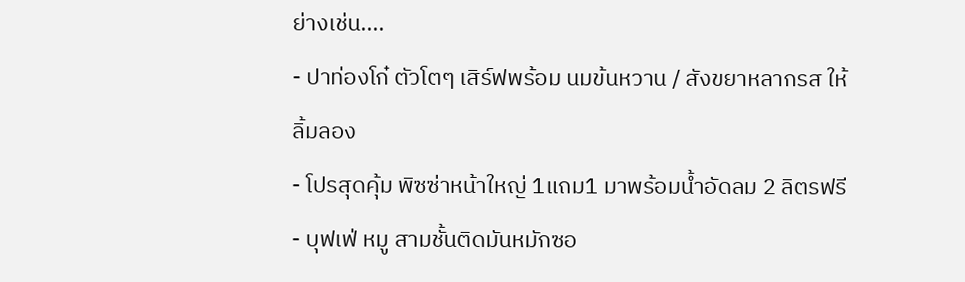ย่างเช่น....
- ปาท่องโก๋ ตัวโตๆ เสิร์ฟพร้อม นมข้นหวาน / สังขยาหลากรส ให้ลิ้มลอง
- โปรสุดคุ้ม พิซซ่าหน้าใหญ่ 1แถม1 มาพร้อมน้ำอัดลม 2 ลิตรฟรี
- บุฟเฟ่ หมู สามชั้นติดมันหมักซอ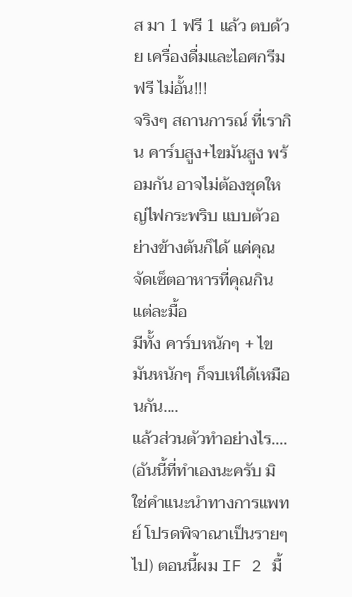ส มา 1 ฟรี 1 แล้ว ตบด้วย เครื่องดื่มและไอศกรีม ฟรี ไม่อั้น!!!
จริงๆ สถานการณ์ ที่เรากิน คาร์บสูง+ไขมันสูง พร้อมกัน อาจไม่ต้องชุดใหญ่ไฟกระพริบ แบบตัวอย่างข้างต้นก็ได้ แค่คุณจัดเซ็ตอาหารที่คุณกินแต่ละมื้อ
มีทั้ง คาร์บหนักๆ + ไขมันหนักๆ ก็จบเห่ได้เหมือนกัน....
แล้วส่วนตัวทำอย่างไร.... (อันนี้ที่ทำเองนะครับ มิใช่คำแนะนำทางการแพทย์ โปรดพิจาณาเป็นรายๆไป) ตอนนี้ผม IF 2 มื้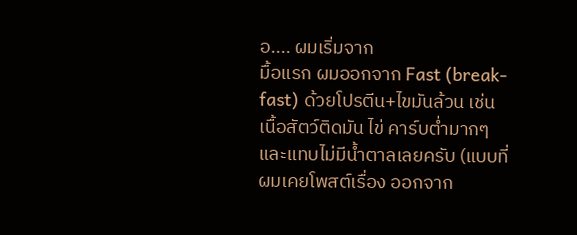อ.... ผมเริ่มจาก
มื้อแรก ผมออกจาก Fast (break-fast) ด้วยโปรตีน+ไขมันล้วน เช่น เนื้อสัตว์ติดมัน ไข่ คาร์บต่ำมากๆ และแทบไม่มีน้ำตาลเลยครับ (แบบที่ผมเคยโพสต์เรื่อง ออกจาก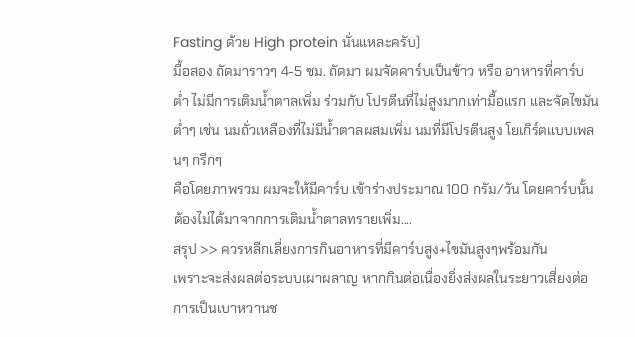Fasting ด้วย High protein นั่นแหละครับ)
มื้อสอง ถัดมาราวๆ 4-5 ชม. ถัดมา ผมจัดคาร์บเป็นข้าว หรือ อาหารที่คาร์บต่ำ ไม่มีการเติมน้ำตาลเพิ่ม ร่วมกับ โปรตีนที่ไม่สูงมากเท่ามื้อแรก และจัดไขมันต่ำๆ เช่น นมถั่วเหลืองที่ไม่มีน้ำตาลผสมเพิ่ม นมที่มีโปรตีนสูง โยเกิร์ตแบบเพลนๆ กรีกๆ
คือโดยภาพรวม ผมจะให้มีคาร์บ เข้าร่างประมาณ 100 กรัม/วัน โดยคาร์บนั้นต้องไม่ได้มาจากการเติมน้ำตาลทรายเพิ่ม....
สรุป >> ควรหลีกเลี่ยงการกินอาหารที่มีคาร์บสูง+ไขมันสูงๆพร้อมกัน
เพราะจะส่งผลต่อระบบเผาผลาญ หากกินต่อเนื่องยิ่งส่งผลในระยาวเสี่ยงต่อการเป็นเบาหวานช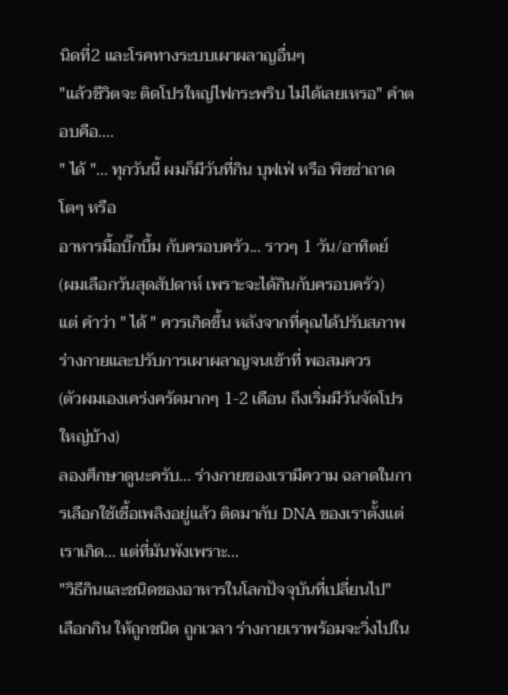นิดที่2 และโรคทางระบบเผาผลาญอื่นๆ
"แล้วชีวิตจะ ติดโปรใหญ่ไฟกระพริบ ไม่ได้เลยเหรอ" คำตอบคือ....
" ได้ "... ทุกวันนี้ ผมก็มีวันที่กิน บุฟเฟ่ หรือ พิซซ่าถาดโตๆ หรือ
อาหารมื้อบิ๊กบึ้ม กับครอบครัว... ราวๆ 1 วัน/อาทิตย์
(ผมเลือกวันสุดสัปดาห์ เพราะจะได้กินกับครอบครัว)
แต่ คำว่า " ได้ " ควรเกิดขึ้น หลังจากที่คุณได้ปรับสภาพร่างกายและปรับการเผาผลาญจนเข้าที่ พอสมควร
(ตัวผมเองเคร่งครัดมากๆ 1-2 เดือน ถึงเริ่มมีวันจัดโปรใหญ่บ้าง)
ลองศึกษาดูนะครับ... ร่างกายของเรามีความ ฉลาดในการเลือกใช้เชื้อเพลิงอยู่แล้ว ติดมากับ DNA ของเราตั้งแต่เราเกิด... แต่ที่มันพังเพราะ...
"วิธีกินและชนิดของอาหารในโลกปัจจุบันที่เปลี่ยนไป"
เลือกกิน ให้ถูกชนิด ถูกเวลา ร่างกายเราพร้อมจะวิ่งไปใน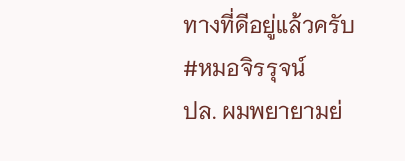ทางที่ดีอยู่แล้วครับ
#หมอจิรรุจน์
ปล. ผมพยายามย่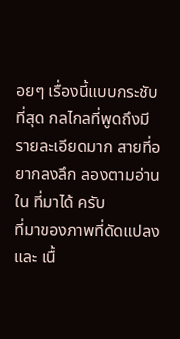อยๆ เรื่องนี้แบบกระชับที่สุด กลไกลที่พูดถึงมีรายละเอียดมาก สายที่อยากลงลึก ลองตามอ่านใน ที่มาได้ ครับ
ที่มาของภาพที่ดัดแปลง และ เนื้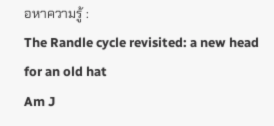อหาความรู้ :
The Randle cycle revisited: a new head for an old hat
Am J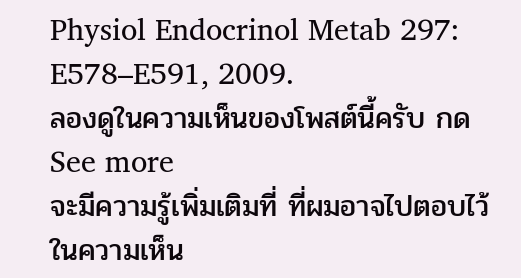Physiol Endocrinol Metab 297: E578–E591, 2009.
ลองดูในความเห็นของโพสต์นี้ครับ กด See more
จะมีความรู้เพิ่มเติมที่ ที่ผมอาจไปตอบไว้ในความเห็น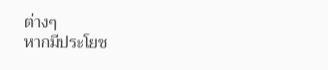ต่างๆ
หากมีประโยช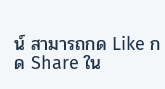น์ สามารถกด Like กด Share ใน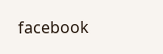facebook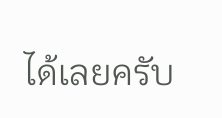ได้เลยครับ